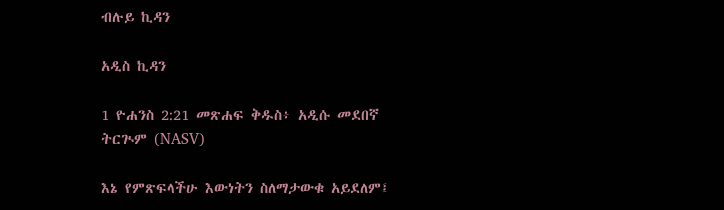ብሉይ ኪዳን

አዲስ ኪዳን

1 ዮሐንስ 2:21 መጽሐፍ ቅዱስ፥ አዲሱ መደበኛ ትርጒም (NASV)

እኔ የምጽፍላችሁ እውነትን ስለማታውቁ አይደለም፤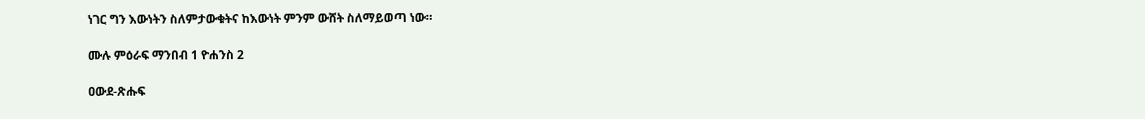ነገር ግን እውነትን ስለምታውቁትና ከእውነት ምንም ውሸት ስለማይወጣ ነው።

ሙሉ ምዕራፍ ማንበብ 1 ዮሐንስ 2

ዐውደ-ጽሑፍ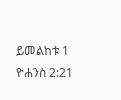ይመልከቱ 1 ዮሐንስ 2:21